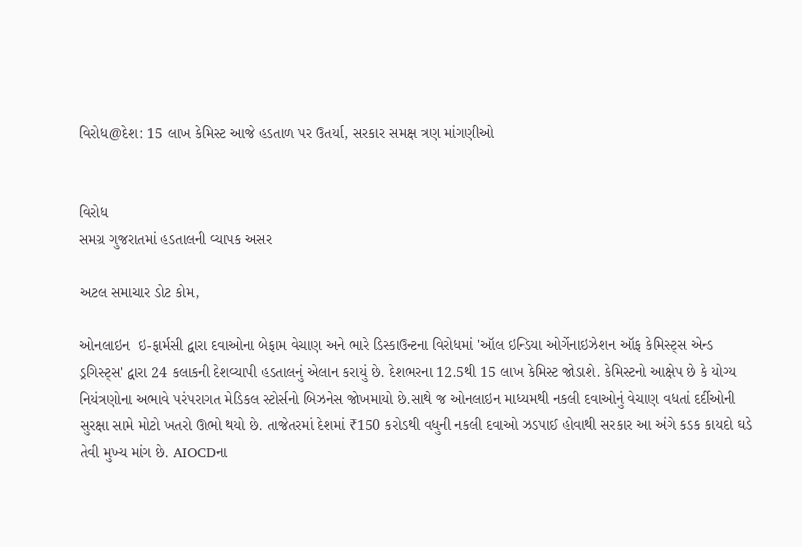વિરોધ@દેશ: 15 લાખ કેમિસ્ટ આજે હડતાળ પર ઉતર્યા, સરકાર સમક્ષ ત્રણ માંગણીઓ


વિરોધ
સમગ્ર ગુજરાતમાં હડતાલની વ્યાપક અસર

અટલ સમાચાર ડોટ કોમ,

ઓનલાઇન  ઇ-ફાર્મસી દ્વારા દવાઓના બેફામ વેચાણ અને ભારે ડિસ્કાઉન્ટના વિરોધમાં 'ઑલ ઇન્ડિયા ઓર્ગેનાઇઝેશન ઑફ કેમિસ્ટ્સ એન્ડ ડ્રગિસ્ટ્સ' દ્વારા 24 કલાકની દેશવ્યાપી હડતાલનું એલાન કરાયું છે. દેશભરના 12.5થી 15 લાખ કેમિસ્ટ જોડાશે. કેમિસ્ટનો આક્ષેપ છે કે યોગ્ય નિયંત્રણોના અભાવે પરંપરાગત મેડિકલ સ્ટોર્સનો બિઝનેસ જોખમાયો છે.સાથે જ ઓનલાઇન માધ્યમથી નકલી દવાઓનું વેચાણ વધતાં દર્દીઓની સુરક્ષા સામે મોટો ખતરો ઊભો થયો છે. તાજેતરમાં દેશમાં ₹150 કરોડથી વધુની નકલી દવાઓ ઝડપાઈ હોવાથી સરકાર આ અંગે કડક કાયદો ઘડે તેવી મુખ્ય માંગ છે. AIOCDના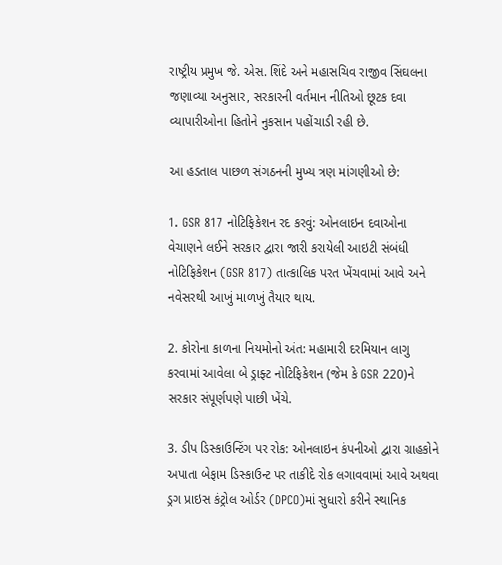રાષ્ટ્રીય પ્રમુખ જે. એસ. શિંદે અને મહાસચિવ રાજીવ સિંઘલના જણાવ્યા અનુસાર, સરકારની વર્તમાન નીતિઓ છૂટક દવા વ્યાપારીઓના હિતોને નુકસાન પહોંચાડી રહી છે.

આ હડતાલ પાછળ સંગઠનની મુખ્ય ત્રણ માંગણીઓ છે:

1. GSR 817 નોટિફિકેશન રદ કરવું: ઓનલાઇન દવાઓના વેચાણને લઈને સરકાર દ્વારા જારી કરાયેલી આઇટી સંબંધી નોટિફિકેશન (GSR 817) તાત્કાલિક પરત ખેંચવામાં આવે અને નવેસરથી આખું માળખું તૈયાર થાય.

2. કોરોના કાળના નિયમોનો અંત: મહામારી દરમિયાન લાગુ કરવામાં આવેલા બે ડ્રાફ્ટ નોટિફિકેશન (જેમ કે GSR 220)ને સરકાર સંપૂર્ણપણે પાછી ખેંચે.

3. ડીપ ડિસ્કાઉન્ટિંગ પર રોક: ઓનલાઇન કંપનીઓ દ્વારા ગ્રાહકોને અપાતા બેફામ ડિસ્કાઉન્ટ પર તાકીદે રોક લગાવવામાં આવે અથવા ડ્રગ પ્રાઇસ કંટ્રોલ ઓર્ડર (DPCO)માં સુધારો કરીને સ્થાનિક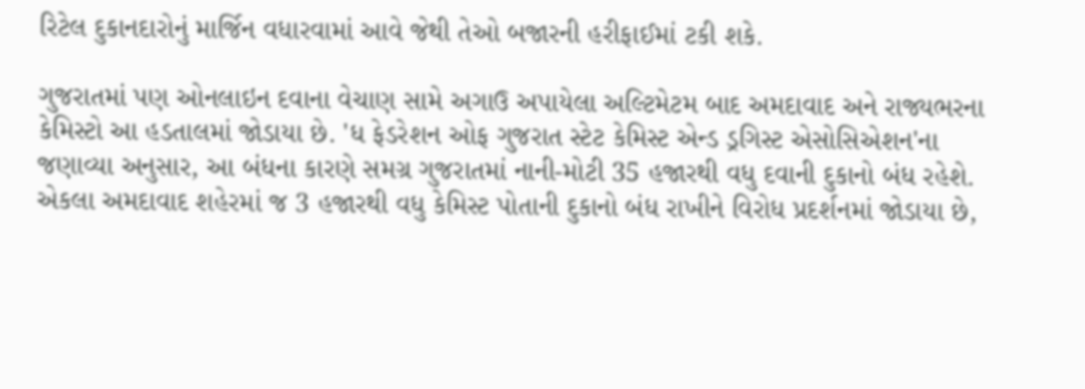રિટેલ દુકાનદારોનું માર્જિન વધારવામાં આવે જેથી તેઓ બજારની હરીફાઈમાં ટકી શકે.

ગુજરાતમાં પણ ઓનલાઇન દવાના વેચાણ સામે અગાઉ અપાયેલા અલ્ટિમેટમ બાદ અમદાવાદ અને રાજ્યભરના કેમિસ્ટો આ હડતાલમાં જોડાયા છે. 'ધ ફેડરેશન ઓફ ગુજરાત સ્ટેટ કેમિસ્ટ એન્ડ ડ્રગિસ્ટ એસોસિએશન'ના જણાવ્યા અનુસાર, આ બંધના કારણે સમગ્ર ગુજરાતમાં નાની-મોટી 35 હજારથી વધુ દવાની દુકાનો બંધ રહેશે. એકલા અમદાવાદ શહેરમાં જ 3 હજારથી વધુ કેમિસ્ટ પોતાની દુકાનો બંધ રાખીને વિરોધ પ્રદર્શનમાં જોડાયા છે,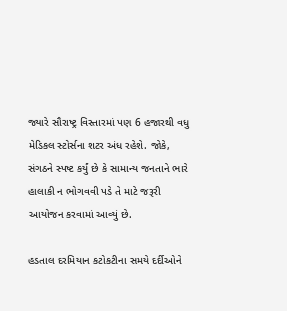જ્યારે સૌરાષ્ટ્ર વિસ્તારમાં પણ 6 હજારથી વધુ મેડિકલ સ્ટોર્સના શટર અંધ રહેશે. જોકે, સંગઠને સ્પષ્ટ કર્યું છે કે સામાન્ય જનતાને ભારે હાલાકી ન ભોગવવી પડે તે માટે જરૂરી આયોજન કરવામાં આવ્યું છે.

હડતાલ દરમિયાન કટોકટીના સમયે દર્દીઓને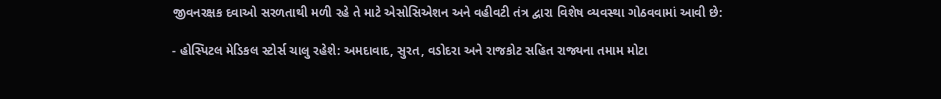જીવનરક્ષક દવાઓ સરળતાથી મળી રહે તે માટે એસોસિએશન અને વહીવટી તંત્ર દ્વારા વિશેષ વ્યવસ્થા ગોઠવવામાં આવી છે:

- હોસ્પિટલ મેડિકલ સ્ટોર્સ ચાલુ રહેશે: અમદાવાદ, સુરત, વડોદરા અને રાજકોટ સહિત રાજ્યના તમામ મોટા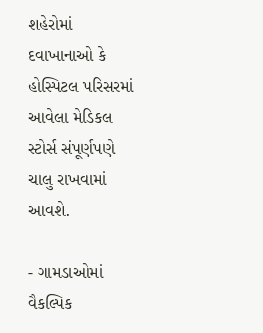શહેરોમાં દવાખાનાઓ કે હોસ્પિટલ પરિસરમાં આવેલા મેડિકલ સ્ટોર્સ સંપૂર્ણપણે ચાલુ રાખવામાં આવશે.

- ગામડાઓમાં વૈકલ્પિક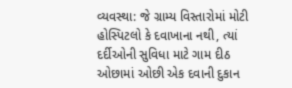વ્યવસ્થા: જે ગ્રામ્ય વિસ્તારોમાં મોટી હોસ્પિટલો કે દવાખાના નથી, ત્યાં દર્દીઓની સુવિધા માટે ગામ દીઠ ઓછામાં ઓછી એક દવાની દુકાન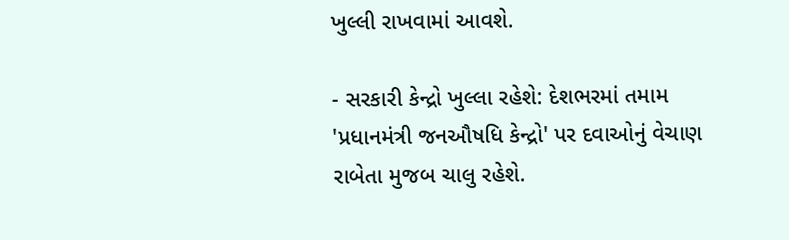ખુલ્લી રાખવામાં આવશે.

- સરકારી કેન્દ્રો ખુલ્લા રહેશે: દેશભરમાં તમામ 'પ્રધાનમંત્રી જનઔષધિ કેન્દ્રો' પર દવાઓનું વેચાણ રાબેતા મુજબ ચાલુ રહેશે.